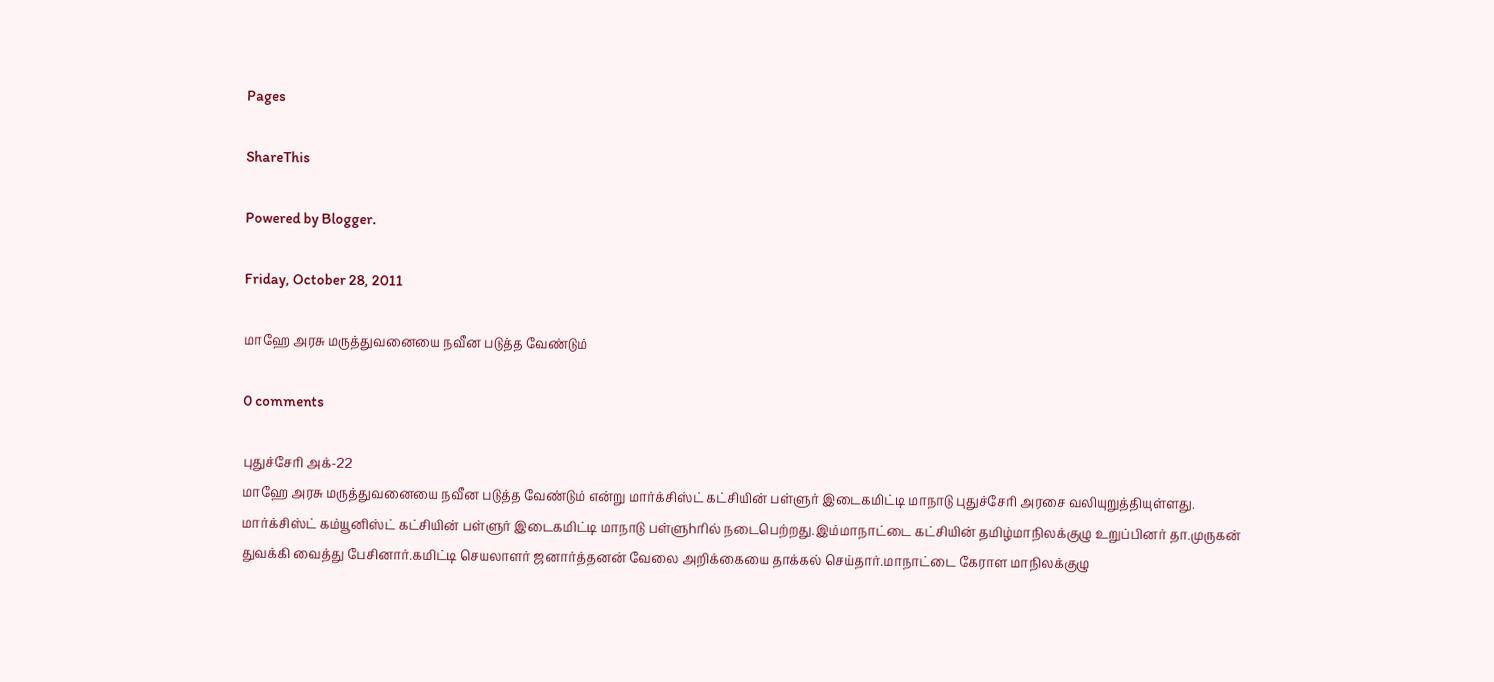Pages

ShareThis

Powered by Blogger.

Friday, October 28, 2011

மாஹே அரசு மருத்துவனையை நவீன படுத்த வேண்டும்

0 comments

புதுச்சேரி அக்-22
மாஹே அரசு மருத்துவனையை நவீன படுத்த வேண்டும் என்று மார்க்சிஸ்ட் கட்சியின் பள்ளுர் இடைகமிட்டி மாநாடு புதுச்சேரி அரசை வலியுறுத்தியுள்ளது.
மார்க்சிஸ்ட் கம்யூனிஸ்ட் கட்சியின் பள்ளுர் இடைகமிட்டி மாநாடு பள்ளுhரில் நடைபெற்றது.இம்மாநாட்டை கட்சியின் தமிழ்மாநிலக்குழு உறுப்பினர் தா.முருகன் துவக்கி வைத்து பேசினார்.கமிட்டி செயலாளர் ஜனார்த்தனன் வேலை அறிக்கையை தாக்கல் செய்தார்.மாநாட்டை கேராள மாநிலக்குழு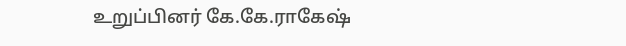உறுப்பினர் கே.கே.ராகேஷ்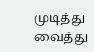முடித்து வைத்து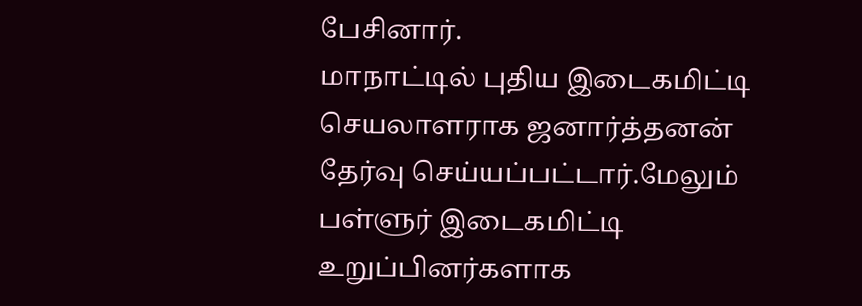பேசினார்.
மாநாட்டில் புதிய இடைகமிட்டி செயலாளராக ஜனார்த்தனன் தேர்வு செய்யப்பட்டார்.மேலும் பள்ளுர் இடைகமிட்டி உறுப்பினர்களாக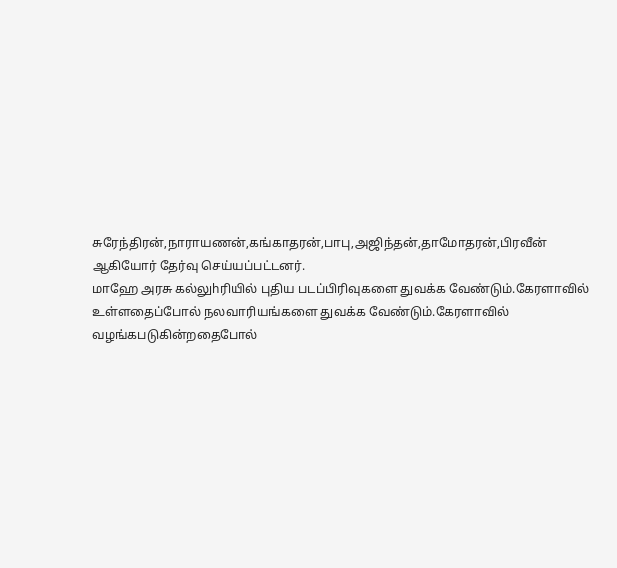சுரேந்திரன்,நாராயணன்,கங்காதரன்,பாபு,அஜிந்தன்,தாமோதரன்,பிரவீன் ஆகியோர் தேர்வு செய்யப்பட்டனர்.
மாஹே அரசு கல்லுhரியில் புதிய படப்பிரிவுகளை துவக்க வேண்டும்.கேரளாவில் உள்ளதைப்போல் நலவாரியங்களை துவக்க வேண்டும்.கேரளாவில் வழங்கபடுகின்றதைபோல்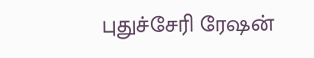புதுச்சேரி ரேஷன்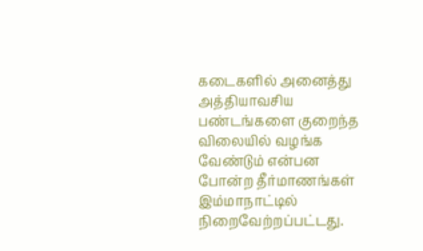கடைகளில் அனைத்து அத்தியாவசிய பண்டங்களை குறைந்த விலையில் வழங்க வேண்டும் என்பன போன்ற தீர்மாணங்கள் இம்மாநாட்டில் நிறைவேற்றப்பட்டது.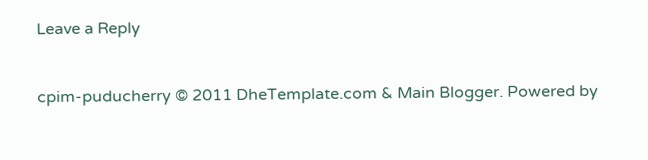Leave a Reply


cpim-puducherry © 2011 DheTemplate.com & Main Blogger. Powered by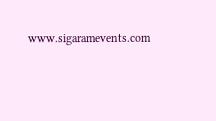www.sigaramevents.com